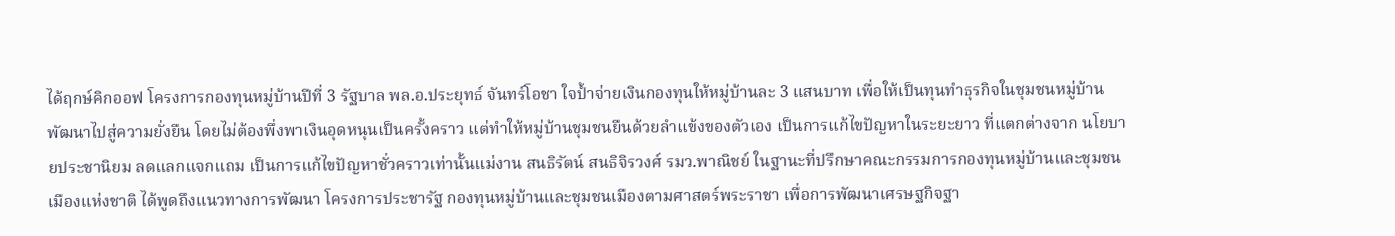ได้ฤกษ์คิกออฟ โครงการกองทุนหมู่บ้านปีที่ 3 รัฐบาล พล.อ.ประยุทธ์ จันทร์โอชา ใจปํ้าจ่ายเงินกองทุนให้หมู่บ้านละ 3 แสนบาท เพื่อให้เป็นทุนทำธุรกิจในชุมชนหมู่บ้าน พัฒนาไปสู่ความยั่งยืน โดยไม่ต้องพึ่งพาเงินอุดหนุนเป็นครั้งคราว แต่ทำให้หมู่บ้านชุมชนยืนด้วยลำแข้งของตัวเอง เป็นการแก้ไขปัญหาในระยะยาว ที่แตกต่างจาก นโยบายประชานิยม ลดแลกแจกแถม เป็นการแก้ไขปัญหาชั่วคราวเท่านั้นแม่งาน สนธิรัตน์ สนธิจิรวงศ์ รมว.พาณิชย์ ในฐานะที่ปรึกษาคณะกรรมการกองทุนหมู่บ้านและชุมชนเมืองแห่งชาติ ได้พูดถึงแนวทางการพัฒนา โครงการประชารัฐ กองทุนหมู่บ้านและชุมชนเมืองตามศาสตร์พระราชา เพื่อการพัฒนาเศรษฐกิจฐา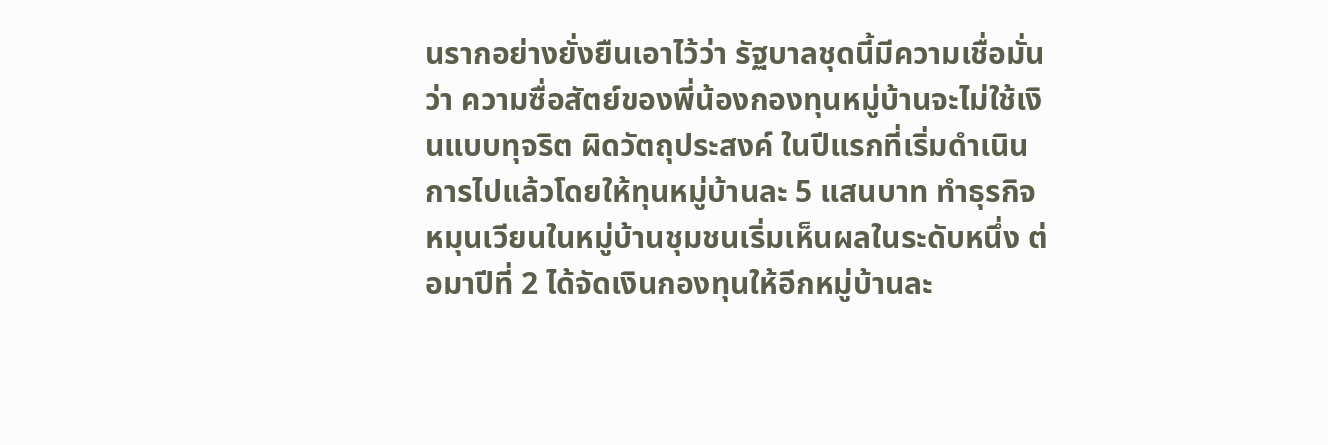นรากอย่างยั่งยืนเอาไว้ว่า รัฐบาลชุดนี้มีความเชื่อมั่นว่า ความซื่อสัตย์ของพี่น้องกองทุนหมู่บ้านจะไม่ใช้เงินแบบทุจริต ผิดวัตถุประสงค์ ในปีแรกที่เริ่มดำเนินการไปแล้วโดยให้ทุนหมู่บ้านละ 5 แสนบาท ทำธุรกิจหมุนเวียนในหมู่บ้านชุมชนเริ่มเห็นผลในระดับหนึ่ง ต่อมาปีที่ 2 ได้จัดเงินกองทุนให้อีกหมู่บ้านละ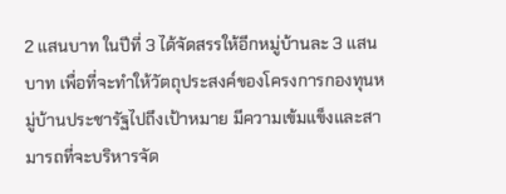2 แสนบาท ในปีที่ 3 ได้จัดสรรให้อีกหมู่บ้านละ 3 แสนบาท เพื่อที่จะทำให้วัตถุประสงค์ของโครงการกองทุนหมู่บ้านประชารัฐไปถึงเป้าหมาย มีความเข้มแข็งและสามารถที่จะบริหารจัด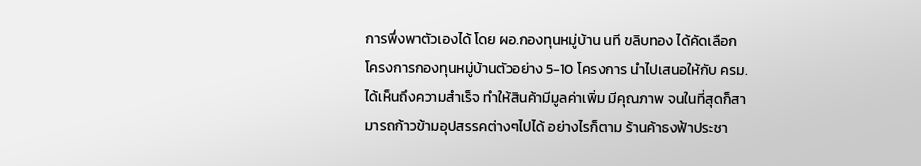การพึ่งพาตัวเองได้ โดย ผอ.กองทุนหมู่บ้าน นที ขลิบทอง ได้คัดเลือกโครงการกองทุนหมู่บ้านตัวอย่าง 5-10 โครงการ นำไปเสนอให้กับ ครม.ได้เห็นถึงความสำเร็จ ทำให้สินค้ามีมูลค่าเพิ่ม มีคุณภาพ จนในที่สุดก็สามารถก้าวข้ามอุปสรรคต่างๆไปได้ อย่างไรก็ตาม ร้านค้าธงฟ้าประชา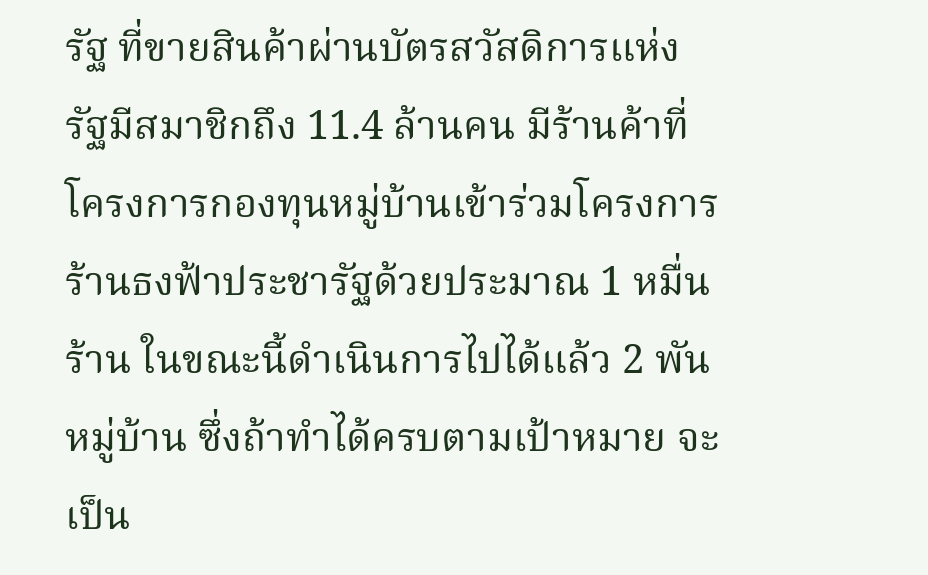รัฐ ที่ขายสินค้าผ่านบัตรสวัสดิการแห่งรัฐมีสมาชิกถึง 11.4 ล้านคน มีร้านค้าที่โครงการกองทุนหมู่บ้านเข้าร่วมโครงการร้านธงฟ้าประชารัฐด้วยประมาณ 1 หมื่นร้าน ในขณะนี้ดำเนินการไปได้แล้ว 2 พันหมู่บ้าน ซึ่งถ้าทำได้ครบตามเป้าหมาย จะเป็น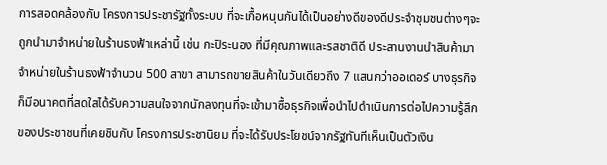การสอดคล้องกับ โครงการประชารัฐทั้งระบบ ที่จะเกื้อหนุนกันได้เป็นอย่างดีของดีประจำชุมชนต่างๆจะถูกนำมาจำหน่ายในร้านธงฟ้าเหล่านี้ เช่น กะปิระนอง ที่มีคุณภาพและรสชาติดี ประสานงานนำสินค้ามาจำหน่ายในร้านธงฟ้าจำนวน 500 สาขา สามารถขายสินค้าในวันเดียวถึง 7 แสนกว่าออเดอร์ บางธุรกิจก็มีอนาคตที่สดใสได้รับความสนใจจากนักลงทุนที่จะเข้ามาซื้อธุรกิจเพื่อนำไปดำเนินการต่อไปความรู้สึกของประชาชนที่เคยชินกับ โครงการประชานิยม ที่จะได้รับประโยชน์จากรัฐทันทีเห็นเป็นตัวเงิน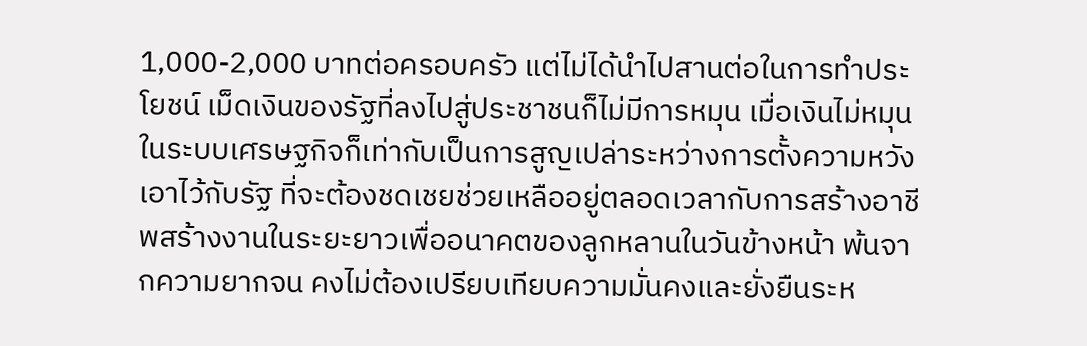1,000-2,000 บาทต่อครอบครัว แต่ไม่ได้นำไปสานต่อในการทำประโยชน์ เม็ดเงินของรัฐที่ลงไปสู่ประชาชนก็ไม่มีการหมุน เมื่อเงินไม่หมุนในระบบเศรษฐกิจก็เท่ากับเป็นการสูญเปล่าระหว่างการตั้งความหวังเอาไว้กับรัฐ ที่จะต้องชดเชยช่วยเหลืออยู่ตลอดเวลากับการสร้างอาชีพสร้างงานในระยะยาวเพื่ออนาคตของลูกหลานในวันข้างหน้า พ้นจากความยากจน คงไม่ต้องเปรียบเทียบความมั่นคงและยั่งยืนระห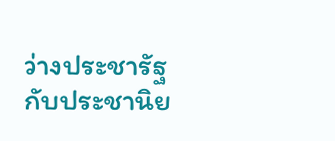ว่างประชารัฐกับประชานิย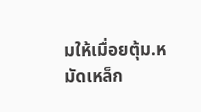มให้เมื่อยตุ้ม.หมัดเหล็ก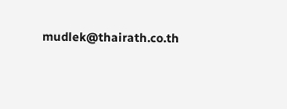mudlek@thairath.co.th